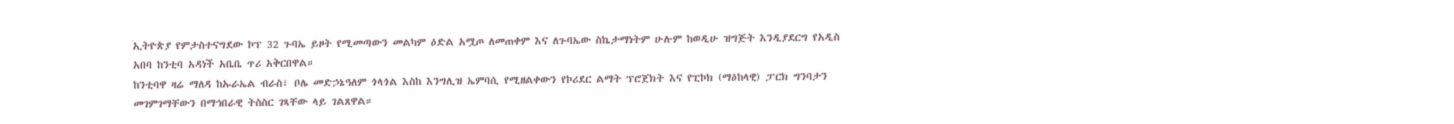ኢትዮጵያ የምታስተናግደው ኮፕ 32 ጉባኤ ይዞት የሚመጣውን መልካም ዕድል አሟጦ ለመጠቀም እና ለጉባኤው ስኬታማነትም ሁሉም ከወዲሁ ዝግጅት እንዲያደርግ የአዲስ አበባ ከንቲባ አዳነች አቤቤ ጥሪ አቅርበዋል።
ከንቲባዋ ዛሬ ማለዳ ከኡራኤል ብራስ፣ ቦሌ መድኃኔዓለም ጎላጎል እስከ እንግሊዝ ኤምባሲ የሚዘልቀውን የኮሪደር ልማት ፕሮጀክት እና የፒኮክ (ማዕከላዊ) ፓርክ ግንባታን መገምገማቸውን በማኅበራዊ ትስስር ገጻቸው ላይ ገልጸዋል።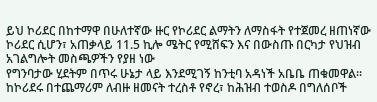ይህ ኮሪደር በከተማዋ በሁለተኛው ዙር የኮሪደር ልማትን ለማስፋት የተጀመረ ዘጠነኛው ኮሪደር ሲሆን፣ አጠቃላይ 11.5 ኪሎ ሜትር የሚሸፍን እና በውስጡ በርካታ የህዝብ አገልግሎት መስጫዎችን የያዘ ነው
የግንባታው ሂደትም በጥሩ ሁኔታ ላይ እንደሚገኝ ከንቲባ አዳነች አቤቤ ጠቁመዋል።
ከኮሪደሩ በተጨማሪም ለብዙ ዘመናት ተረስቶ የኖረ፣ ከሕዝብ ተወስዶ በግለሰቦች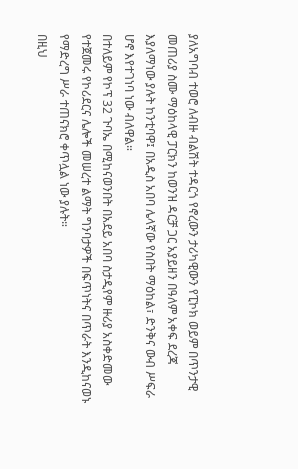ያለአግባብ ተወሮ ለብዙ ብልሽት ተዳርጎ የኖረውን ታሪካዊውን የፒኮክ ወይም በጥንታዊ መጠሪያ ስሙ ማዕከላዊ ፓርክን ከወንዝ ዳርቻ ጋር አያይዘን በዓለም አቀፍ ደረጃ እያለማነው ያሉት ከንቲባዋ፤ በአዲስ አበባ ሌላኛው የስበት ማዕከል፣ ድንቅና ውብ ሥፍራ ሆኖ እየተገነባ ነው ብለዋል።
በተለይም የኮፕ 32 ጉባኤ በሚከናወንበት በአደይ አበባ ስታዲየም ዙሪያ አስቀድመው የተጀመሩ የኮሪደርና ሌሎች መሠረተ ልማት ግንባታዎች በፍጥነትና በጥራት እንዲከናወኑ የማድረግ ሥራ ተጠናክሮ ቀጥሏል ነው ያሉት።
በዚህ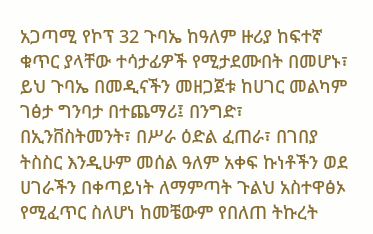አጋጣሚ የኮፕ 32 ጉባኤ ከዓለም ዙሪያ ከፍተኛ ቁጥር ያላቸው ተሳታፊዎች የሚታደሙበት በመሆኑ፣ ይህ ጉባኤ በመዲናችን መዘጋጀቱ ከሀገር መልካም ገፅታ ግንባታ በተጨማሪ፤ በንግድ፣ በኢንቨስትመንት፣ በሥራ ዕድል ፈጠራ፣ በገበያ ትስስር እንዲሁም መሰል ዓለም አቀፍ ኩነቶችን ወደ ሀገራችን በቀጣይነት ለማምጣት ጉልህ አስተዋፅኦ የሚፈጥር ስለሆነ ከመቼውም የበለጠ ትኩረት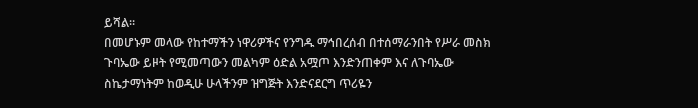ይሻል።
በመሆኑም መላው የከተማችን ነዋሪዎችና የንግዱ ማኅበረሰብ በተሰማራንበት የሥራ መስክ ጉባኤው ይዞት የሚመጣውን መልካም ዕድል አሟጦ እንድንጠቀም እና ለጉባኤው ስኬታማነትም ከወዲሁ ሁላችንም ዝግጅት እንድናደርግ ጥሪዬን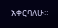አቀርባለሁ።